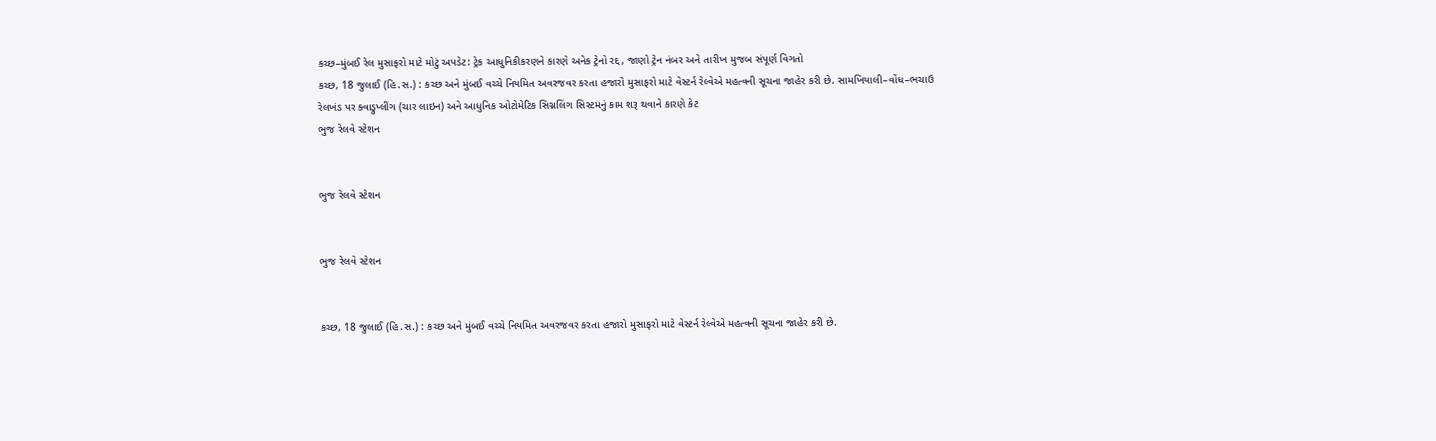કચ્છ–મુંબઈ રેલ મુસાફરો માટે મોટું અપડેટ: ટ્રેક આધુનિકીકરણને કારણે અનેક ટ્રેનો રદ્દ, જાણો ટ્રેન નંબર અને તારીખ મુજબ સંપૂર્ણ વિગતો
કચ્છ, 18 જુલાઈ (હિ.સ.) : કચ્છ અને મુંબઈ વચ્ચે નિયમિત અવરજવર કરતા હજારો મુસાફરો માટે વેસ્ટર્ન રેલ્વેએ મહત્વની સૂચના જાહેર કરી છે. સામખિયાલી–વોંધ–ભચાઉ રેલખંડ પર ક્વાડ્રુપ્લીંગ (ચાર લાઇન) અને આધુનિક ઓટોમેટિક સિગ્નલિંગ સિસ્ટમનું કામ શરૂ થવાને કારણે કેટ
ભુજ રેલવે સ્ટેશન


ભુજ રેલવે સ્ટેશન


ભુજ રેલવે સ્ટેશન


કચ્છ, 18 જુલાઈ (હિ.સ.) : કચ્છ અને મુંબઈ વચ્ચે નિયમિત અવરજવર કરતા હજારો મુસાફરો માટે વેસ્ટર્ન રેલ્વેએ મહત્વની સૂચના જાહેર કરી છે.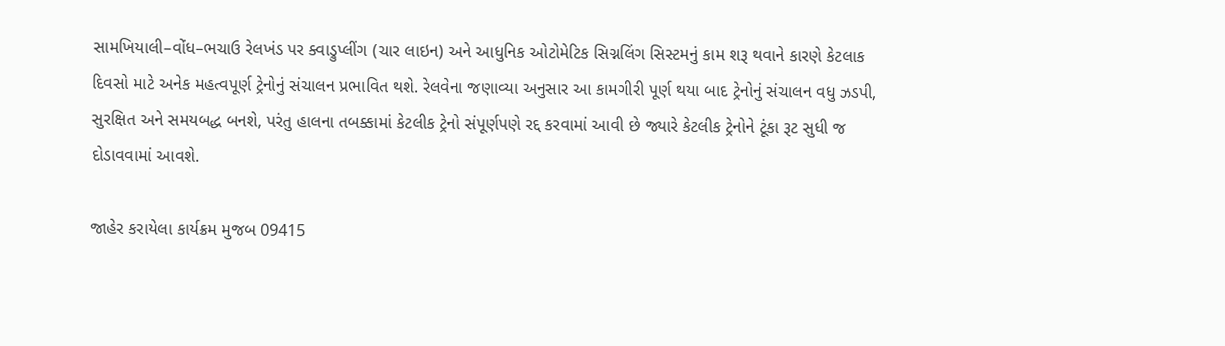સામખિયાલી–વોંધ–ભચાઉ રેલખંડ પર ક્વાડ્રુપ્લીંગ (ચાર લાઇન) અને આધુનિક ઓટોમેટિક સિગ્નલિંગ સિસ્ટમનું કામ શરૂ થવાને કારણે કેટલાક દિવસો માટે અનેક મહત્વપૂર્ણ ટ્રેનોનું સંચાલન પ્રભાવિત થશે. રેલવેના જણાવ્યા અનુસાર આ કામગીરી પૂર્ણ થયા બાદ ટ્રેનોનું સંચાલન વધુ ઝડપી, સુરક્ષિત અને સમયબદ્ધ બનશે, પરંતુ હાલના તબક્કામાં કેટલીક ટ્રેનો સંપૂર્ણપણે રદ્દ કરવામાં આવી છે જ્યારે કેટલીક ટ્રેનોને ટૂંકા રૂટ સુધી જ દોડાવવામાં આવશે.

જાહેર કરાયેલા કાર્યક્રમ મુજબ 09415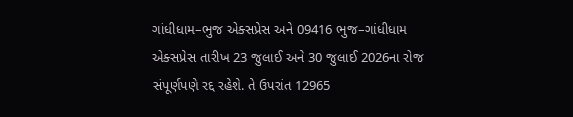ગાંધીધામ–ભુજ એક્સપ્રેસ અને 09416 ભુજ–ગાંધીધામ એક્સપ્રેસ તારીખ 23 જુલાઈ અને 30 જુલાઈ 2026ના રોજ સંપૂર્ણપણે રદ્દ રહેશે. તે ઉપરાંત 12965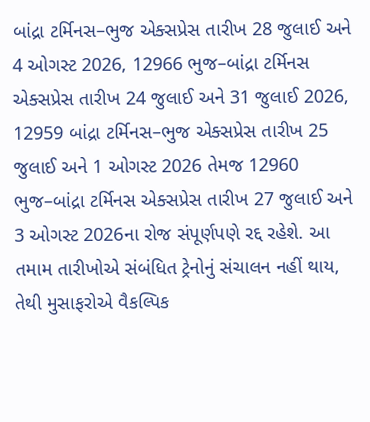બાંદ્રા ટર્મિનસ–ભુજ એક્સપ્રેસ તારીખ 28 જુલાઈ અને 4 ઓગસ્ટ 2026, 12966 ભુજ–બાંદ્રા ટર્મિનસ એક્સપ્રેસ તારીખ 24 જુલાઈ અને 31 જુલાઈ 2026, 12959 બાંદ્રા ટર્મિનસ–ભુજ એક્સપ્રેસ તારીખ 25 જુલાઈ અને 1 ઓગસ્ટ 2026 તેમજ 12960 ભુજ–બાંદ્રા ટર્મિનસ એક્સપ્રેસ તારીખ 27 જુલાઈ અને 3 ઓગસ્ટ 2026ના રોજ સંપૂર્ણપણે રદ્દ રહેશે. આ તમામ તારીખોએ સંબંધિત ટ્રેનોનું સંચાલન નહીં થાય, તેથી મુસાફરોએ વૈકલ્પિક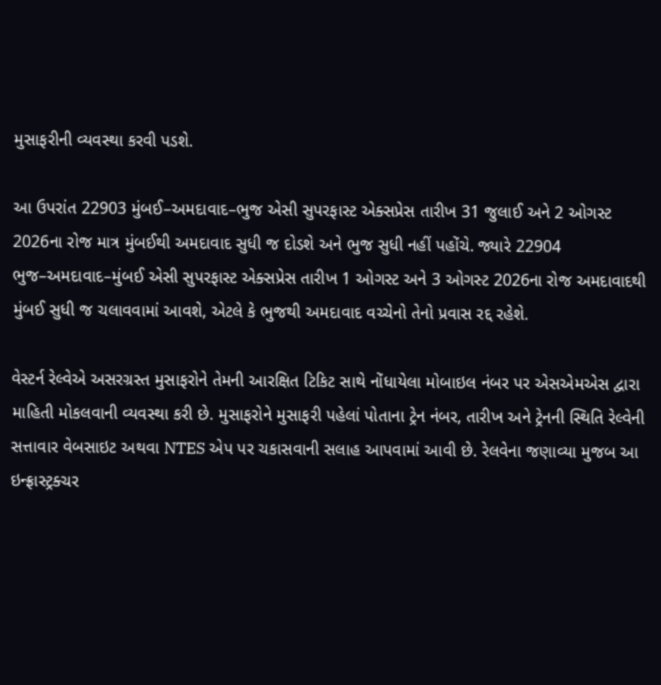મુસાફરીની વ્યવસ્થા કરવી પડશે.

આ ઉપરાંત 22903 મુંબઈ–અમદાવાદ–ભુજ એસી સુપરફાસ્ટ એક્સપ્રેસ તારીખ 31 જુલાઈ અને 2 ઓગસ્ટ 2026ના રોજ માત્ર મુંબઈથી અમદાવાદ સુધી જ દોડશે અને ભુજ સુધી નહીં પહોંચે. જ્યારે 22904 ભુજ–અમદાવાદ–મુંબઈ એસી સુપરફાસ્ટ એક્સપ્રેસ તારીખ 1 ઓગસ્ટ અને 3 ઓગસ્ટ 2026ના રોજ અમદાવાદથી મુંબઈ સુધી જ ચલાવવામાં આવશે, એટલે કે ભુજથી અમદાવાદ વચ્ચેનો તેનો પ્રવાસ રદ્દ રહેશે.

વેસ્ટર્ન રેલ્વેએ અસરગ્રસ્ત મુસાફરોને તેમની આરક્ષિત ટિકિટ સાથે નોંધાયેલા મોબાઇલ નંબર પર એસએમએસ દ્વારા માહિતી મોકલવાની વ્યવસ્થા કરી છે. મુસાફરોને મુસાફરી પહેલાં પોતાના ટ્રેન નંબર, તારીખ અને ટ્રેનની સ્થિતિ રેલ્વેની સત્તાવાર વેબસાઇટ અથવા NTES એપ પર ચકાસવાની સલાહ આપવામાં આવી છે. રેલવેના જણાવ્યા મુજબ આ ઇન્ફ્રાસ્ટ્રક્ચર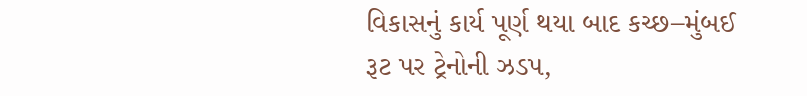વિકાસનું કાર્ય પૂર્ણ થયા બાદ કચ્છ–મુંબઈ રૂટ પર ટ્રેનોની ઝડપ,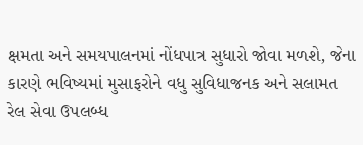ક્ષમતા અને સમયપાલનમાં નોંધપાત્ર સુધારો જોવા મળશે, જેના કારણે ભવિષ્યમાં મુસાફરોને વધુ સુવિધાજનક અને સલામત રેલ સેવા ઉપલબ્ધ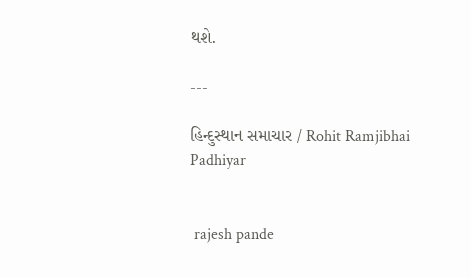થશે.

---

હિન્દુસ્થાન સમાચાર / Rohit Ramjibhai Padhiyar


 rajesh pande